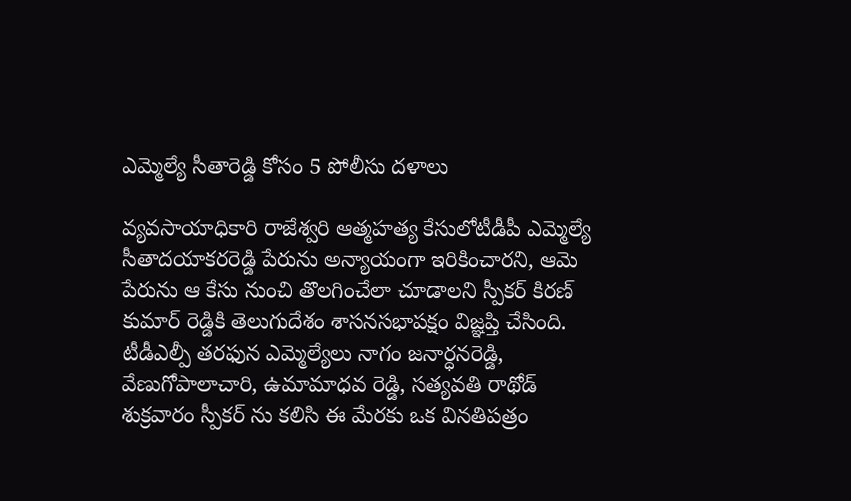ఎమ్మెల్యే సీతారెడ్డి కోసం 5 పోలీసు దళాలు

వ్యవసాయాధికారి రాజేశ్వరి ఆత్మహత్య కేసులోటీడీపీ ఎమ్మెల్యే సీతాదయాకరరెడ్డి పేరును అన్యాయంగా ఇరికించారని, ఆమె పేరును ఆ కేసు నుంచి తొలగించేలా చూడాలని స్పీకర్ కిరణ్ కుమార్ రెడ్డికి తెలుగుదేశం శాసనసభాపక్షం విజ్ఞప్తి చేసింది. టీడీఎల్పీ తరఫున ఎమ్మెల్యేలు నాగం జనార్ధనరెడ్డి, వేణుగోపాలాచారి, ఉమామాధవ రెడ్డి, సత్యవతి రాథోడ్ శుక్రవారం స్పీకర్ ను కలిసి ఈ మేరకు ఒక వినతిపత్రం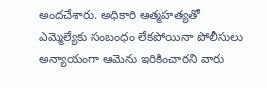అందచేశారు. అధికారి ఆత్మహత్యతో ఎమ్మెల్యేకు సంబంధం లేకపోయినా పోలీసులు అన్యాయంగా ఆమెను ఇరికించారని వారు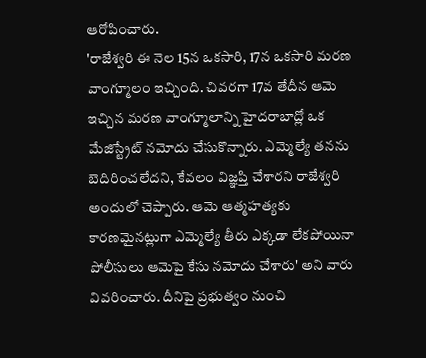ఆరోపించారు.
'రాజేశ్వరి ఈ నెల 15న ఒకసారి, 17న ఒకసారి మరణ వాంగ్మూలం ఇచ్చింది. చివరగా 17వ తేదీన ఆమె ఇచ్చిన మరణ వాంగ్మూలాన్ని హైదరాబాద్లో ఒక మేజిస్ట్రేట్ నమోదు చేసుకొన్నారు. ఎమ్మెల్యే తనను బెదిరించలేదని, కేవలం విజ్ఞప్తి చేశారని రాజేశ్వరి అందులో చెప్పారు. ఆమె ఆత్మహత్యకు కారణమైనట్లుగా ఎమ్మెల్యే తీరు ఎక్కడా లేకపోయినా పోలీసులు ఆమెపై కేసు నమోదు చేశారు' అని వారు వివరించారు. దీనిపై ప్రభుత్వం నుంచి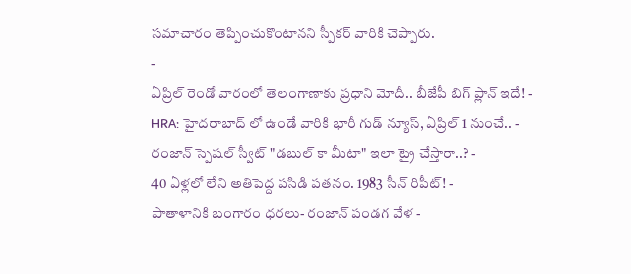సమాచారం తెప్పించుకొంటానని స్పీకర్ వారికి చెప్పారు.
-
ఏప్రిల్ రెండో వారంలో తెలంగాణాకు ప్రధాని మోదీ.. బీజేపీ బిగ్ ప్లాన్ ఇదే! -
HRA: హైదరాబాద్ లో ఉండే వారికి భారీ గుడ్ న్యూస్, ఏప్రిల్ 1 నుంచే.. -
రంజాన్ స్పెషల్ స్వీట్ "డబుల్ కా మీటా" ఇలా ట్రై చేస్తారా..? -
40 ఏళ్లలో లేని అతిపెద్ద పసిడి పతనం. 1983 సీన్ రిపీట్! -
పాతాళానికి బంగారం ధరలు- రంజాన్ పండగ వేళ -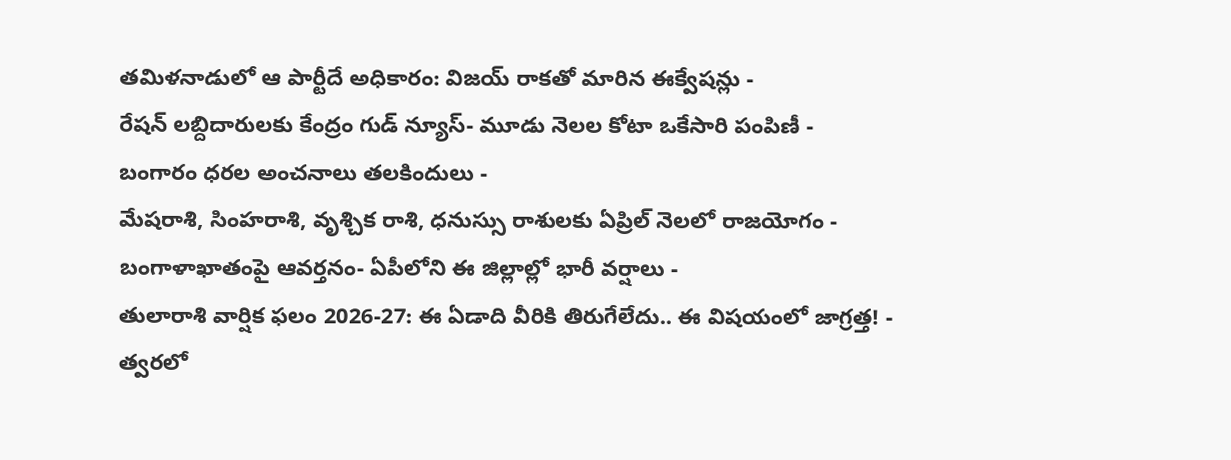తమిళనాడులో ఆ పార్టీదే అధికారం: విజయ్ రాకతో మారిన ఈక్వేషన్లు -
రేషన్ లబ్దిదారులకు కేంద్రం గుడ్ న్యూస్- మూడు నెలల కోటా ఒకేసారి పంపిణీ -
బంగారం ధరల అంచనాలు తలకిందులు -
మేషరాశి, సింహరాశి, వృశ్చిక రాశి, ధనుస్సు రాశులకు ఏప్రిల్ నెలలో రాజయోగం -
బంగాళాఖాతంపై ఆవర్తనం- ఏపీలోని ఈ జిల్లాల్లో భారీ వర్షాలు -
తులారాశి వార్షిక ఫలం 2026-27: ఈ ఏడాది వీరికి తిరుగేలేదు.. ఈ విషయంలో జాగ్రత్త! -
త్వరలో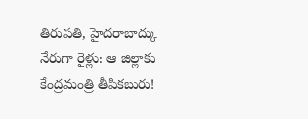తిరుపతి, హైదరాబాద్కు నేరుగా రైళ్లు: ఆ జిల్లాకు కేంద్రమంత్రి తీపికబురు!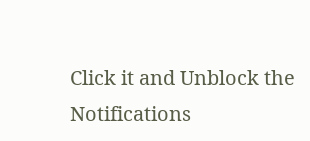Click it and Unblock the Notifications